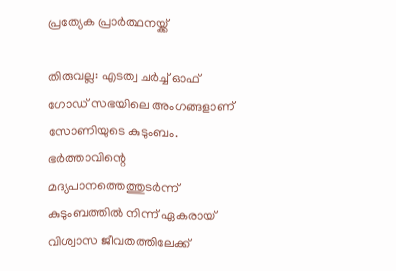പ്രത്യേക പ്രാർത്ഥനയ്ക്ക്

തിരുവല്ല: എടത്വ ചർച്ച് ഓഫ് ഗോഡ് സഭയിലെ അംഗങ്ങളാണ് സോണിയുടെ കുടുംബം. ഭർത്താവിന്റെ മദ്യപാനത്തെത്തുടർന്ന് കുടുംബത്തിൽ നിന്ന് ഏകരായ് വിശ്വാസ ജീവതത്തിലേക്ക്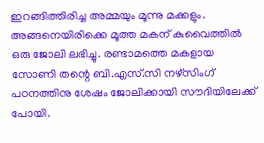ഇറങ്ങിത്തിരിച്ച അമ്മയും മൂന്നു മക്കളും. അങ്ങനെയിരിക്കെ മൂത്ത മകന് കുവൈത്തിൽ ഒരു ജോലി ലഭിച്ചു. രണ്ടാമത്തെ മകളായ സോണി തന്റെ ബി.എസ്.സി നഴ്സിംഗ് പഠനത്തിനു ശേഷം ജോലിക്കായി സൗദിയിലേക്ക് പോയി.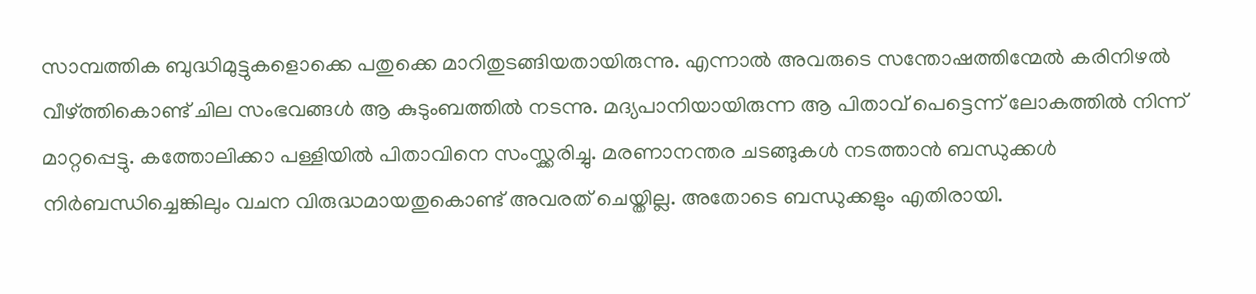സാമ്പത്തിക ബുദ്ധിമുട്ടുകളൊക്കെ പതുക്കെ മാറിതുടങ്ങിയതായിരുന്നു. എന്നാൽ അവരുടെ സന്തോഷത്തിന്മേൽ കരിനിഴൽ വീഴ്ത്തികൊണ്ട് ചില സംഭവങ്ങൾ ആ കുടുംബത്തിൽ നടന്നു. മദ്യപാനിയായിരുന്ന ആ പിതാവ് പെട്ടെന്ന് ലോകത്തിൽ നിന്ന് മാറ്റപ്പെട്ടു. കത്തോലിക്കാ പള്ളിയിൽ പിതാവിനെ സംസ്ക്കരിച്ചു. മരണാനന്തര ചടങ്ങുകൾ നടത്താൻ ബന്ധുക്കൾ നിർബന്ധിച്ചെങ്കിലും വചന വിരുദ്ധമായതുകൊണ്ട് അവരത് ചെയ്തില്ല. അതോടെ ബന്ധുക്കളും എതിരായി.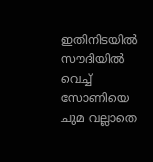ഇതിനിടയിൽ സൗദിയിൽ വെച്ച് സോണിയെ ചുമ വല്ലാതെ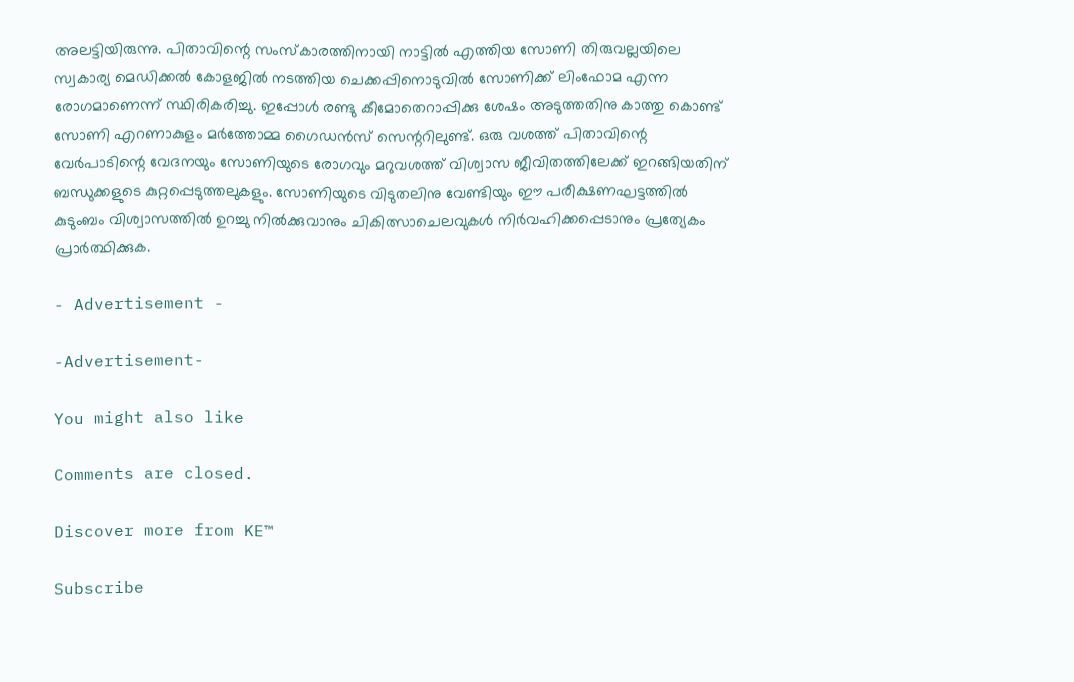അലട്ടിയിരുന്നു. പിതാവിന്റെ സംസ്കാരത്തിനായി നാട്ടിൽ എത്തിയ സോണി തിരുവല്ലയിലെ സ്വകാര്യ മെഡിക്കൽ കോളജിൽ നടത്തിയ ചെക്കപ്പിനൊടുവിൽ സോണിക്ക് ലിംഫോമ എന്ന രോഗമാണെന്ന് സ്ഥിരികരിച്ചു. ഇപ്പോൾ രണ്ടു കീമോതെറാപ്പിക്കു ശേഷം അടുത്തതിനു കാത്തു കൊണ്ട് സോണി എറണാകുളം മർത്തോമ്മ ഗൈഡന്‍സ് സെന്ററിലുണ്ട്. ഒരു വശത്ത് പിതാവിന്റെ വേർപാടിന്റെ വേദനയും സോണിയുടെ രോഗവും മറുവശത്ത് വിശ്വാസ ജീവിതത്തിലേക്ക് ഇറങ്ങിയതിന് ബന്ധുക്കളുടെ കുറ്റപ്പെടുത്തലുകളും. സോണിയുടെ വിടുതലിനു വേണ്ടിയും ഈ പരീക്ഷണഘട്ടത്തിൽ കുടുംബം വിശ്വാസത്തിൽ ഉറച്ചു നിൽക്കുവാനും ചികിത്സാചെലവുകൾ നിർവഹിക്കപ്പെടാനും പ്രത്യേകം പ്രാർത്ഥിക്കുക.

- Advertisement -

-Advertisement-

You might also like

Comments are closed.

Discover more from KE™

Subscribe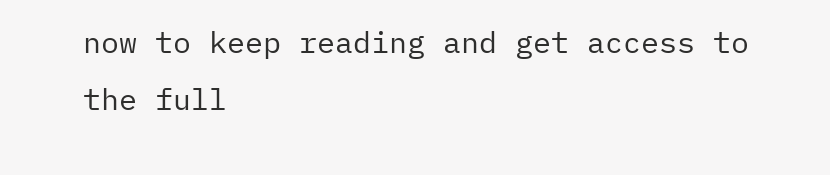now to keep reading and get access to the full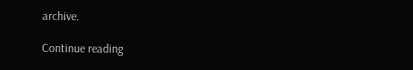archive.

Continue reading